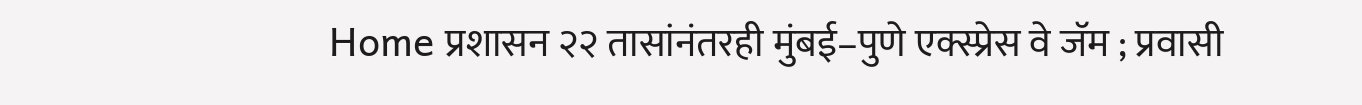Home प्रशासन २२ तासांनंतरही मुंबई–पुणे एक्स्प्रेस वे जॅम ; प्रवासी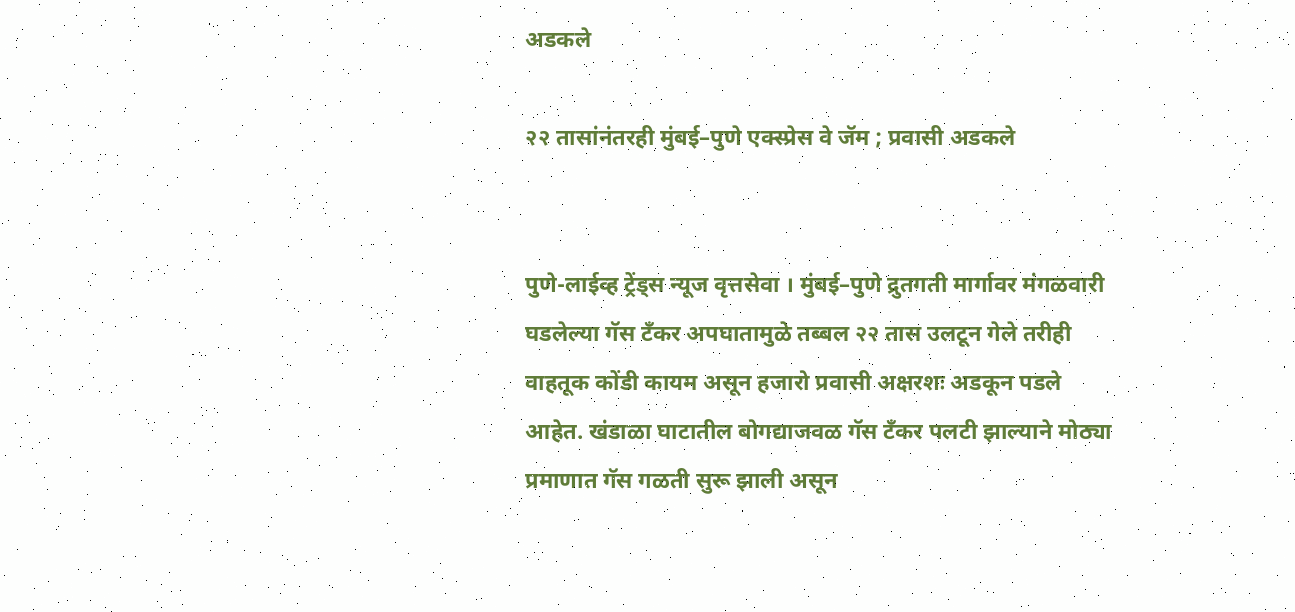अडकले

२२ तासांनंतरही मुंबई–पुणे एक्स्प्रेस वे जॅम ; प्रवासी अडकले


पुणे-लाईव्ह ट्रेंड्स न्यूज वृत्तसेवा । मुंबई–पुणे द्रुतगती मार्गावर मंगळवारी घडलेल्या गॅस टँकर अपघातामुळे तब्बल २२ तास उलटून गेले तरीही वाहतूक कोंडी कायम असून हजारो प्रवासी अक्षरशः अडकून पडले आहेत. खंडाळा घाटातील बोगद्याजवळ गॅस टँकर पलटी झाल्याने मोठ्या प्रमाणात गॅस गळती सुरू झाली असून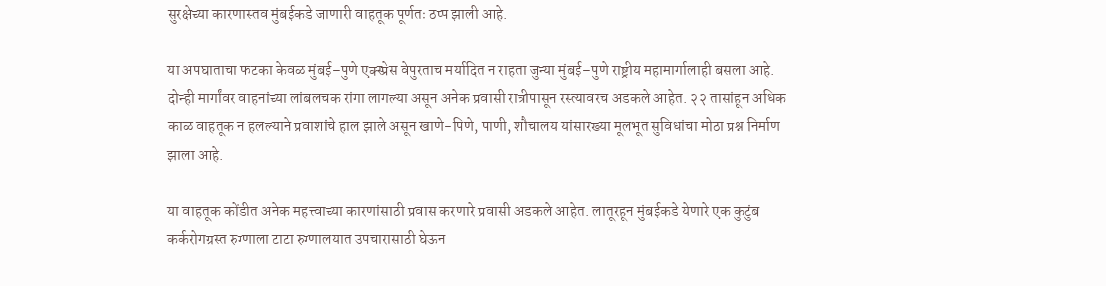सुरक्षेच्या कारणास्तव मुंबईकडे जाणारी वाहतूक पूर्णतः ठप्प झाली आहे.

या अपघाताचा फटका केवळ मुंबई–पुणे एक्स्प्रेस वेपुरताच मर्यादित न राहता जुन्या मुंबई–पुणे राष्ट्रीय महामार्गालाही बसला आहे. दोन्ही मार्गांवर वाहनांच्या लांबलचक रांगा लागल्या असून अनेक प्रवासी रात्रीपासून रस्त्यावरच अडकले आहेत. २२ तासांहून अधिक काळ वाहतूक न हलल्याने प्रवाशांचे हाल झाले असून खाणे-पिणे, पाणी, शौचालय यांसारख्या मूलभूत सुविधांचा मोठा प्रश्न निर्माण झाला आहे.

या वाहतूक कोंडीत अनेक महत्त्वाच्या कारणांसाठी प्रवास करणारे प्रवासी अडकले आहेत. लातूरहून मुंबईकडे येणारे एक कुटुंब कर्करोगग्रस्त रुग्णाला टाटा रुग्णालयात उपचारासाठी घेऊन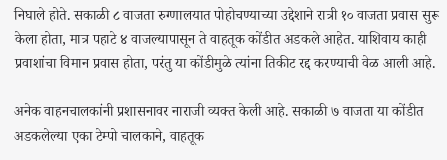निघाले होते. सकाळी ८ वाजता रुग्णालयात पोहोचण्याच्या उद्देशाने रात्री १० वाजता प्रवास सुरू केला होता, मात्र पहाटे ४ वाजल्यापासून ते वाहतूक कोंडीत अडकले आहेत. याशिवाय काही प्रवाशांचा विमान प्रवास होता, परंतु या कोंडीमुळे त्यांना तिकीट रद्द करण्याची वेळ आली आहे.

अनेक वाहनचालकांनी प्रशासनावर नाराजी व्यक्त केली आहे. सकाळी ७ वाजता या कोंडीत अडकलेल्या एका टेम्पो चालकाने, वाहतूक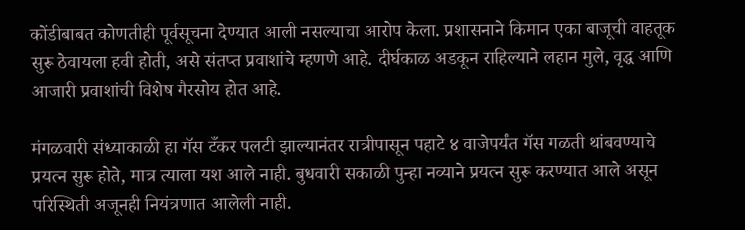कोंडीबाबत कोणतीही पूर्वसूचना देण्यात आली नसल्याचा आरोप केला. प्रशासनाने किमान एका बाजूची वाहतूक सुरू ठेवायला हवी होती, असे संतप्त प्रवाशांचे म्हणणे आहे. दीर्घकाळ अडकून राहिल्याने लहान मुले, वृद्ध आणि आजारी प्रवाशांची विशेष गैरसोय होत आहे.

मंगळवारी संध्याकाळी हा गॅस टँकर पलटी झाल्यानंतर रात्रीपासून पहाटे ४ वाजेपर्यंत गॅस गळती थांबवण्याचे प्रयत्न सुरू होते, मात्र त्याला यश आले नाही. बुधवारी सकाळी पुन्हा नव्याने प्रयत्न सुरू करण्यात आले असून परिस्थिती अजूनही नियंत्रणात आलेली नाही.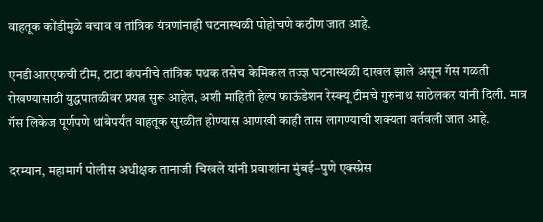वाहतूक कोंडीमुळे बचाव व तांत्रिक यंत्रणांनाही घटनास्थळी पोहोचणे कठीण जात आहे.

एनडीआरएफची टीम, टाटा कंपनीचे तांत्रिक पथक तसेच केमिकल तज्ज्ञ घटनास्थळी दाखल झाले असून गॅस गळती रोखण्यासाठी युद्धपातळीवर प्रयत्न सुरू आहेत, अशी माहिती हेल्प फाऊंडेशन रेस्क्यू टीमचे गुरुनाथ साठेलकर यांनी दिली. मात्र गॅस लिकेज पूर्णपणे थांबेपर्यंत वाहतूक सुरळीत होण्यास आणखी काही तास लागण्याची शक्यता वर्तवली जात आहे.

दरम्यान, महामार्ग पोलीस अधीक्षक तानाजी चिखले यांनी प्रवाशांना मुंबई–पुणे एक्स्प्रेस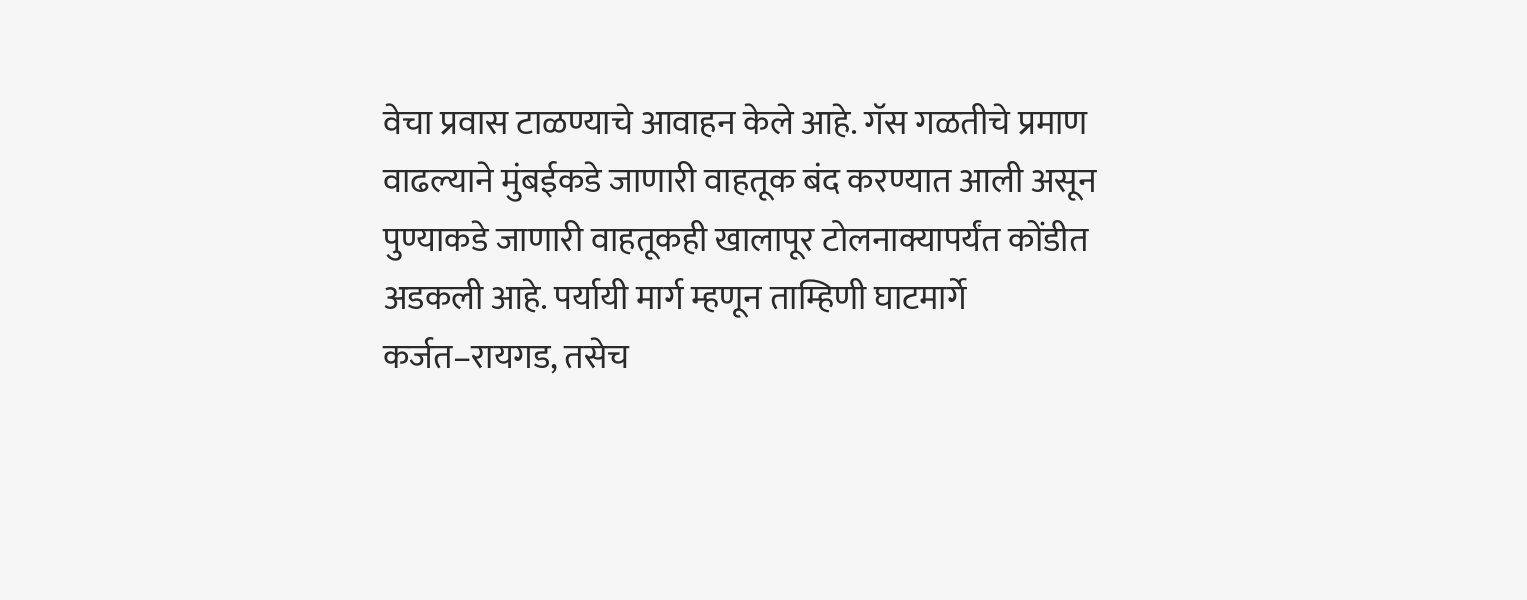वेचा प्रवास टाळण्याचे आवाहन केले आहे. गॅस गळतीचे प्रमाण वाढल्याने मुंबईकडे जाणारी वाहतूक बंद करण्यात आली असून पुण्याकडे जाणारी वाहतूकही खालापूर टोलनाक्यापर्यंत कोंडीत अडकली आहे. पर्यायी मार्ग म्हणून ताम्हिणी घाटमार्गे कर्जत–रायगड, तसेच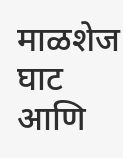माळशेज घाट आणि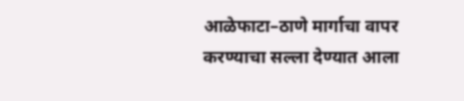आळेफाटा–ठाणे मार्गाचा वापर करण्याचा सल्ला देण्यात आला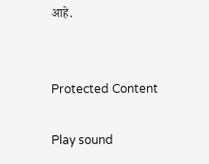आहे.


Protected Content

Play sound